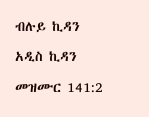ብሉይ ኪዳን

አዲስ ኪዳን

መዝሙር 141:2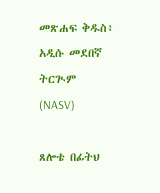መጽሐፍ ቅዱስ፥ አዲሱ መደበኛ ትርጒም (NASV)

ጸሎቴ በፊትህ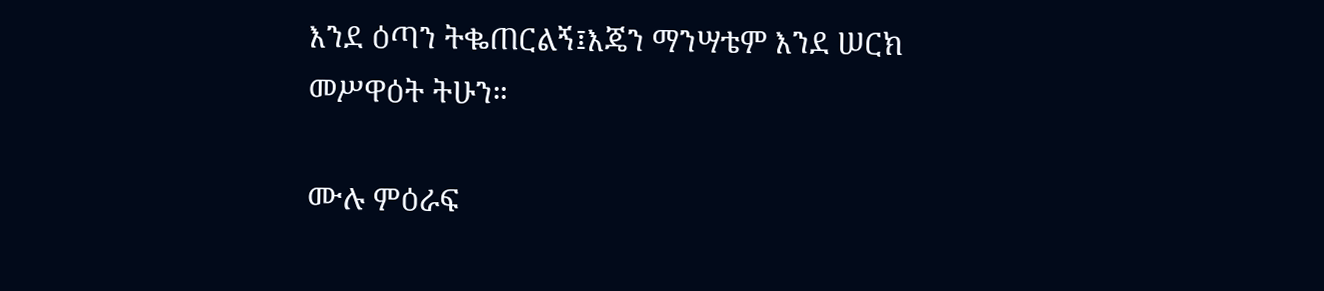እንደ ዕጣን ትቈጠርልኝ፤እጄን ማንሣቴም እንደ ሠርክ መሥዋዕት ትሁን።

ሙሉ ምዕራፍ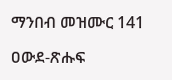ማንበብ መዝሙር 141

ዐውደ-ጽሑፍ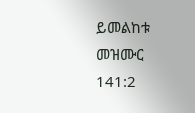ይመልከቱ መዝሙር 141:2